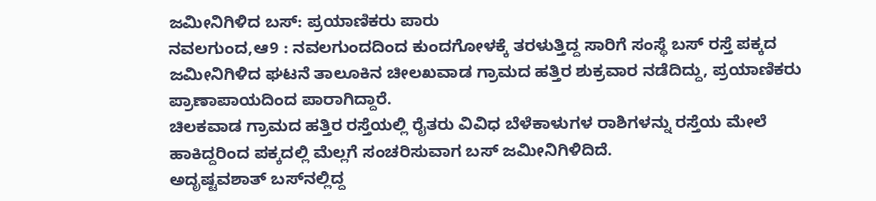ಜಮೀನಿಗಿಳಿದ ಬಸ್: ಪ್ರಯಾಣಿಕರು ಪಾರು
ನವಲಗುಂದ,ಆ9 : ನವಲಗುಂದದಿಂದ ಕುಂದಗೋಳಕ್ಕೆ ತರಳುತ್ತಿದ್ದ ಸಾರಿಗೆ ಸಂಸ್ಥೆ ಬಸ್ ರಸ್ತೆ ಪಕ್ಕದ ಜಮೀನಿಗಿಳಿದ ಘಟನೆ ತಾಲೂಕಿನ ಚೀಲಖವಾಡ ಗ್ರಾಮದ ಹತ್ತಿರ ಶುಕ್ರವಾರ ನಡೆದಿದ್ದು, ಪ್ರಯಾಣಿಕರು ಪ್ರಾಣಾಪಾಯದಿಂದ ಪಾರಾಗಿದ್ದಾರೆ.
ಚಿಲಕವಾಡ ಗ್ರಾಮದ ಹತ್ತಿರ ರಸ್ತೆಯಲ್ಲಿ ರೈತರು ವಿವಿಧ ಬೆಳೆಕಾಳುಗಳ ರಾಶಿಗಳನ್ನು ರಸ್ತೆಯ ಮೇಲೆ ಹಾಕಿದ್ದರಿಂದ ಪಕ್ಕದಲ್ಲಿ ಮೆಲ್ಲಗೆ ಸಂಚರಿಸುವಾಗ ಬಸ್ ಜಮೀನಿಗಿಳಿದಿದೆ.
ಅದೃಷ್ಟವಶಾತ್ ಬಸ್‍ನಲ್ಲಿದ್ದ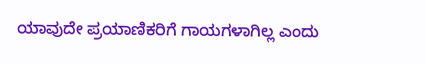ಯಾವುದೇ ಪ್ರಯಾಣಿಕರಿಗೆ ಗಾಯಗಳಾಗಿಲ್ಲ ಎಂದು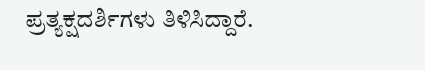ಪ್ರತ್ಯಕ್ಷದರ್ಶಿಗಳು ತಿಳಿಸಿದ್ದಾರೆ.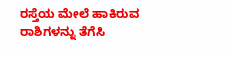ರಸ್ತೆಯ ಮೇಲೆ ಹಾಕಿರುವ ರಾಶಿಗಳನ್ನು ತೆಗೆಸಿ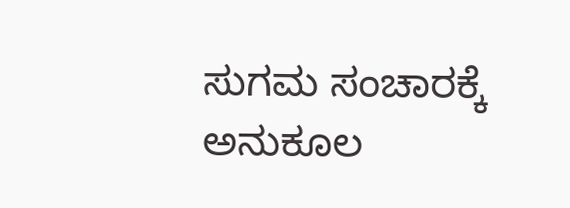ಸುಗಮ ಸಂಚಾರಕ್ಕೆ ಅನುಕೂಲ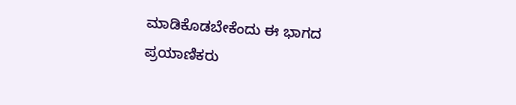ಮಾಡಿಕೊಡಬೇಕೆಂದು ಈ ಭಾಗದ ಪ್ರಯಾಣಿಕರು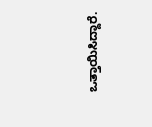ಒತ್ತಾಯಿಸಿದ್ದಾರೆ.